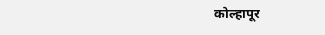कोल्हापूर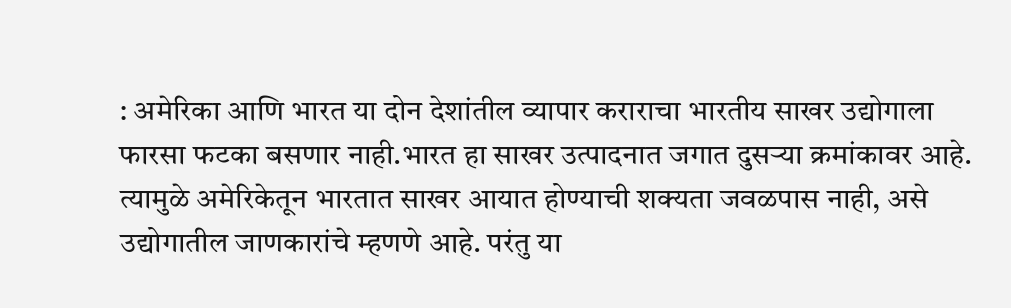: अमेरिका आणि भारत या दोन देशांतील व्यापार कराराचा भारतीय साखर उद्योगाला फारसा फटका बसणार नाही.भारत हा साखर उत्पादनात जगात दुसऱ्या क्रमांकावर आहे. त्यामुळे अमेरिकेतून भारतात साखर आयात होण्याची शक्यता जवळपास नाही, असे उद्योगातील जाणकारांचे म्हणणे आहे. परंतु या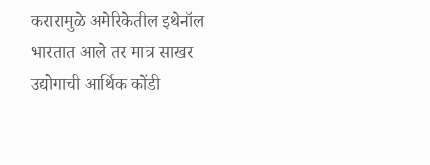करारामुळे अमेरिकेतील इथेनॉल भारतात आले तर मात्र साखर उद्योगाची आर्थिक कोंडी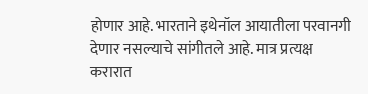होणार आहे. भारताने इथेनॉल आयातीला परवानगी देणार नसल्याचे सांगीतले आहे. मात्र प्रत्यक्ष करारात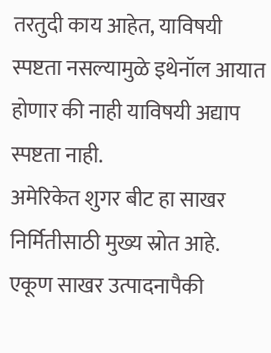तरतुदी काय आहेत, याविषयी स्पष्टता नसल्यामुळे इथेनॉल आयात होणार की नाही याविषयी अद्याप स्पष्टता नाही.
अमेरिकेत शुगर बीट हा साखर निर्मितीसाठी मुख्य स्रोत आहे. एकूण साखर उत्पादनापैकी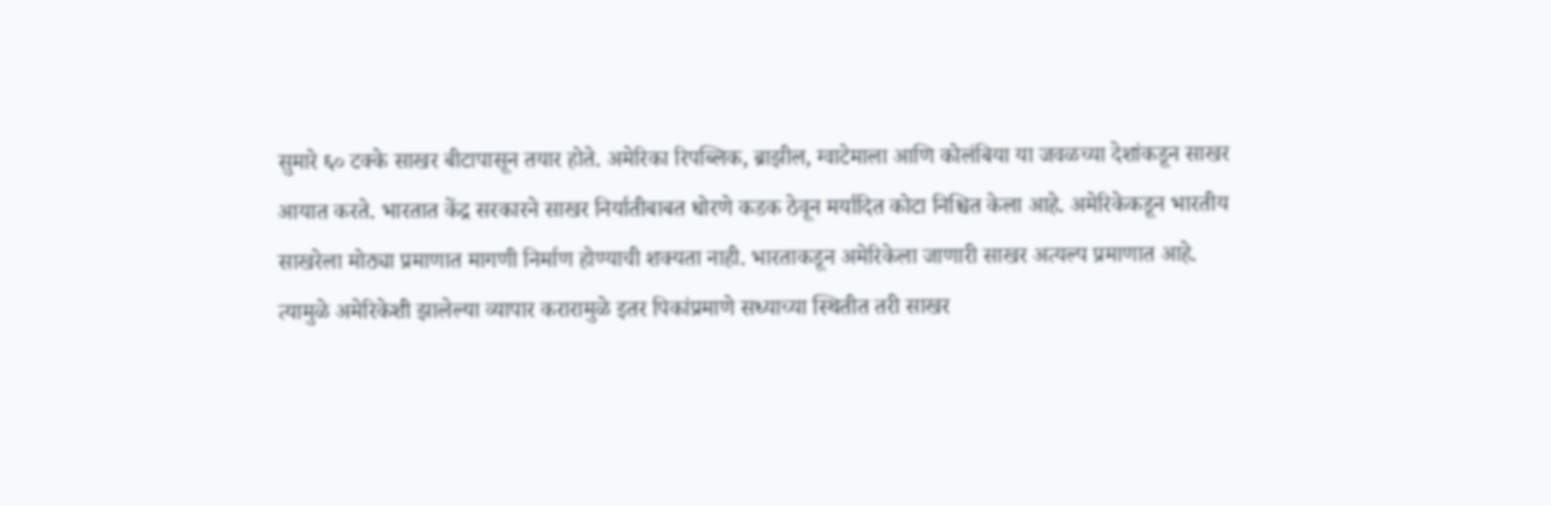सुमारे ६० टक्के साखर बीटापासून तयार होते. अमेरिका रिपब्लिक, ब्राझील, ग्वाटेमाला आणि कोलंबिया या जवळच्या देशांकडून साखर आयात करते. भारतात केंद्र सरकारने साखर निर्यातीबाबत धोरणे कडक ठेवून मर्यादित कोटा निश्चित केला आहे. अमेरिकेकडून भारतीय साखरेला मोठ्या प्रमाणात मागणी निर्माण होण्याची शक्यता नाही. भारताकडून अमेरिकेला जाणारी साखर अत्यल्प प्रमाणात आहे. त्यामुळे अमेरिकेशी झालेल्या व्यापार करारामुळे इतर पिकांप्रमाणे सध्याच्या स्थितीत तरी साखर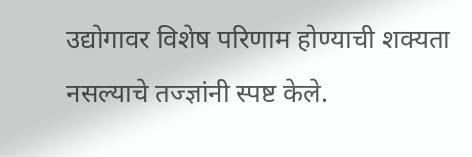उद्योगावर विशेष परिणाम होण्याची शक्यता नसल्याचे तज्ज्ञांनी स्पष्ट केले.